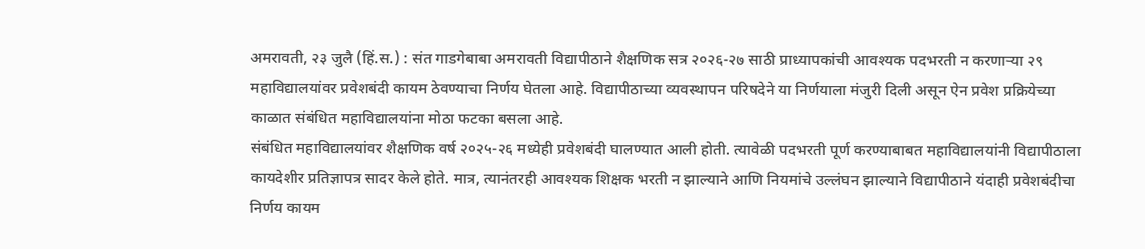अमरावती, २३ जुलै (हिं.स.) : संत गाडगेबाबा अमरावती विद्यापीठाने शैक्षणिक सत्र २०२६-२७ साठी प्राध्यापकांची आवश्यक पदभरती न करणाऱ्या २९ महाविद्यालयांवर प्रवेशबंदी कायम ठेवण्याचा निर्णय घेतला आहे. विद्यापीठाच्या व्यवस्थापन परिषदेने या निर्णयाला मंजुरी दिली असून ऐन प्रवेश प्रक्रियेच्या काळात संबंधित महाविद्यालयांना मोठा फटका बसला आहे.
संबंधित महाविद्यालयांवर शैक्षणिक वर्ष २०२५-२६ मध्येही प्रवेशबंदी घालण्यात आली होती. त्यावेळी पदभरती पूर्ण करण्याबाबत महाविद्यालयांनी विद्यापीठाला कायदेशीर प्रतिज्ञापत्र सादर केले होते. मात्र, त्यानंतरही आवश्यक शिक्षक भरती न झाल्याने आणि नियमांचे उल्लंघन झाल्याने विद्यापीठाने यंदाही प्रवेशबंदीचा निर्णय कायम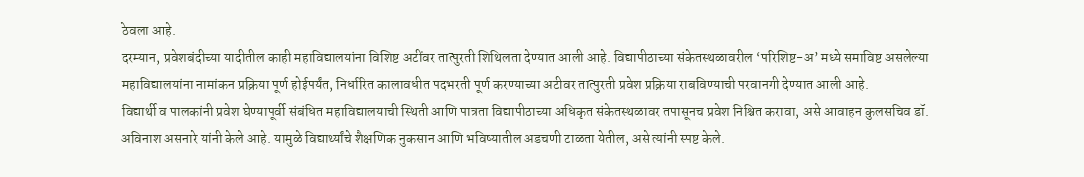ठेवला आहे.
दरम्यान, प्रवेशबंदीच्या यादीतील काही महाविद्यालयांना विशिष्ट अटींवर तात्पुरती शिथिलता देण्यात आली आहे. विद्यापीठाच्या संकेतस्थळावरील ‘परिशिष्ट-अ’ मध्ये समाविष्ट असलेल्या महाविद्यालयांना नामांकन प्रक्रिया पूर्ण होईपर्यंत, निर्धारित कालावधीत पदभरती पूर्ण करण्याच्या अटीवर तात्पुरती प्रवेश प्रक्रिया राबविण्याची परवानगी देण्यात आली आहे.
विद्यार्थी व पालकांनी प्रवेश घेण्यापूर्वी संबंधित महाविद्यालयाची स्थिती आणि पात्रता विद्यापीठाच्या अधिकृत संकेतस्थळावर तपासूनच प्रवेश निश्चित करावा, असे आवाहन कुलसचिव डॉ. अविनाश असनारे यांनी केले आहे. यामुळे विद्यार्थ्यांचे शैक्षणिक नुकसान आणि भविष्यातील अडचणी टाळता येतील, असे त्यांनी स्पष्ट केले.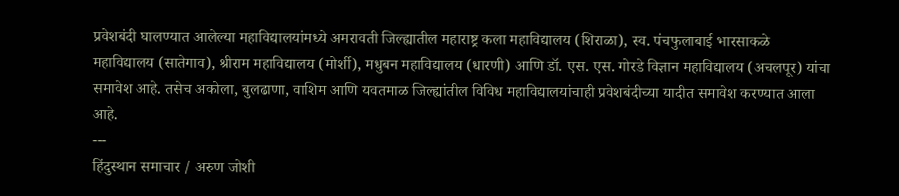प्रवेशबंदी घालण्यात आलेल्या महाविद्यालयांमध्ये अमरावती जिल्ह्यातील महाराष्ट्र कला महाविद्यालय (शिराळा), स्व. पंचफुलाबाई भारसाकळे महाविद्यालय (सातेगाव), श्रीराम महाविद्यालय (मोर्शी), मधुबन महाविद्यालय (धारणी) आणि डॉ. एस. एस. गोरडे विज्ञान महाविद्यालय (अचलपूर) यांचा समावेश आहे. तसेच अकोला, बुलढाणा, वाशिम आणि यवतमाळ जिल्ह्यांतील विविध महाविद्यालयांचाही प्रवेशबंदीच्या यादीत समावेश करण्यात आला आहे.
---
हिंदुस्थान समाचार / अरुण जोशी